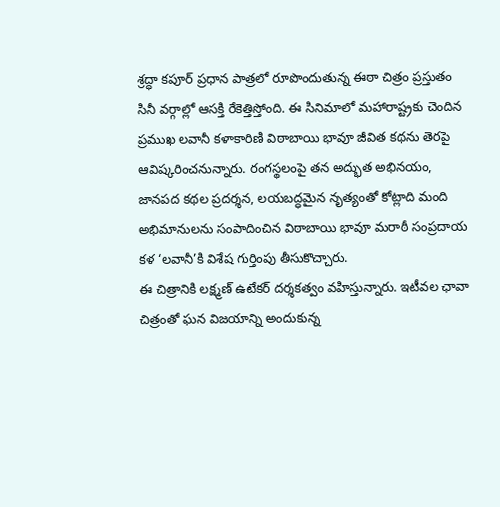శ్రద్ధా కపూర్ ప్రధాన పాత్రలో రూపొందుతున్న ఈఠా చిత్రం ప్రస్తుతం సినీ వర్గాల్లో ఆసక్తి రేకెత్తిస్తోంది. ఈ సినిమాలో మహారాష్ట్రకు చెందిన ప్రముఖ లవానీ కళాకారిణి విఠాబాయి భావూ జీవిత కథను తెరపై ఆవిష్కరించనున్నారు. రంగస్థలంపై తన అద్భుత అభినయం, జానపద కథల ప్రదర్శన, లయబద్ధమైన నృత్యంతో కోట్లాది మంది అభిమానులను సంపాదించిన విఠాబాయి భావూ మరాఠీ సంప్రదాయ కళ ‘లవానీ’కి విశేష గుర్తింపు తీసుకొచ్చారు.
ఈ చిత్రానికి లక్ష్మణ్ ఉటేకర్ దర్శకత్వం వహిస్తున్నారు. ఇటీవల ఛావా చిత్రంతో ఘన విజయాన్ని అందుకున్న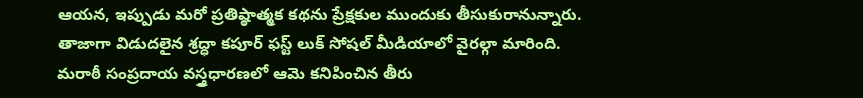ఆయన, ఇప్పుడు మరో ప్రతిష్ఠాత్మక కథను ప్రేక్షకుల ముందుకు తీసుకురానున్నారు. తాజాగా విడుదలైన శ్రద్ధా కపూర్ ఫస్ట్ లుక్ సోషల్ మీడియాలో వైరల్గా మారింది. మరాఠీ సంప్రదాయ వస్త్రధారణలో ఆమె కనిపించిన తీరు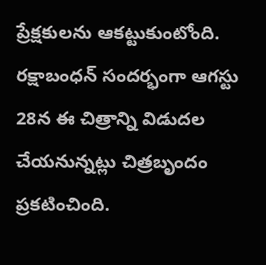ప్రేక్షకులను ఆకట్టుకుంటోంది. రక్షాబంధన్ సందర్భంగా ఆగస్టు 28న ఈ చిత్రాన్ని విడుదల చేయనున్నట్లు చిత్రబృందం ప్రకటించింది.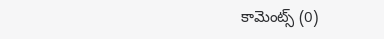కామెంట్స్ (0)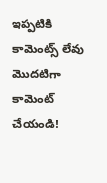ఇప్పటికి కామెంట్స్ లేవు
మొదటిగా కామెంట్ చేయండి!